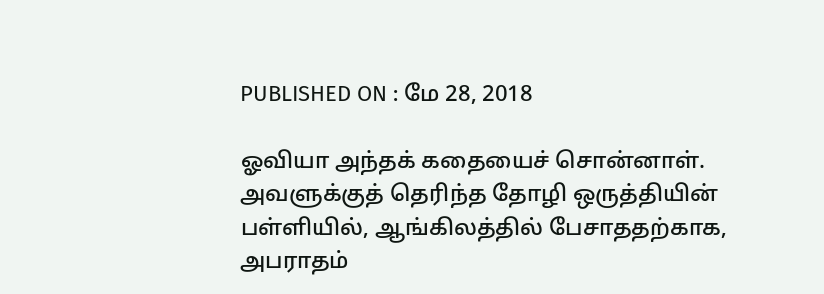PUBLISHED ON : மே 28, 2018

ஓவியா அந்தக் கதையைச் சொன்னாள். அவளுக்குத் தெரிந்த தோழி ஒருத்தியின் பள்ளியில், ஆங்கிலத்தில் பேசாததற்காக, அபராதம்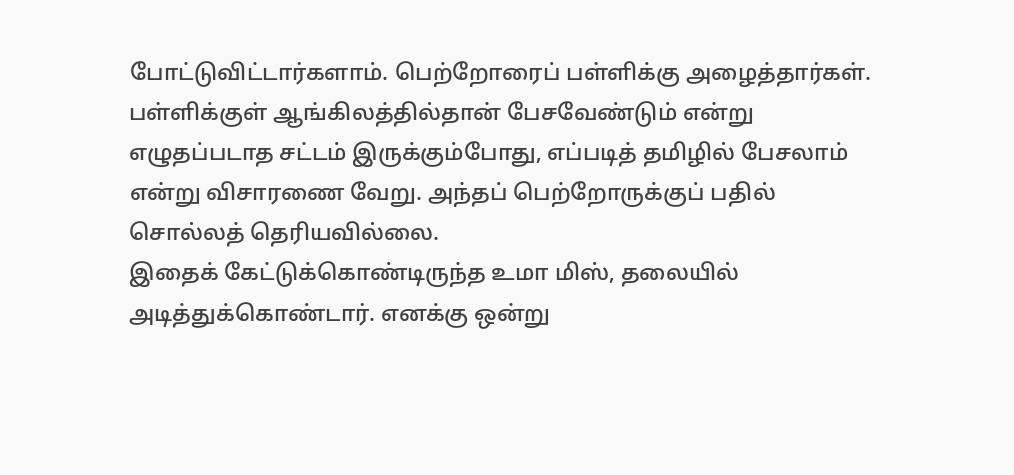போட்டுவிட்டார்களாம். பெற்றோரைப் பள்ளிக்கு அழைத்தார்கள். பள்ளிக்குள் ஆங்கிலத்தில்தான் பேசவேண்டும் என்று எழுதப்படாத சட்டம் இருக்கும்போது, எப்படித் தமிழில் பேசலாம் என்று விசாரணை வேறு. அந்தப் பெற்றோருக்குப் பதில் சொல்லத் தெரியவில்லை.
இதைக் கேட்டுக்கொண்டிருந்த உமா மிஸ், தலையில் அடித்துக்கொண்டார். எனக்கு ஒன்று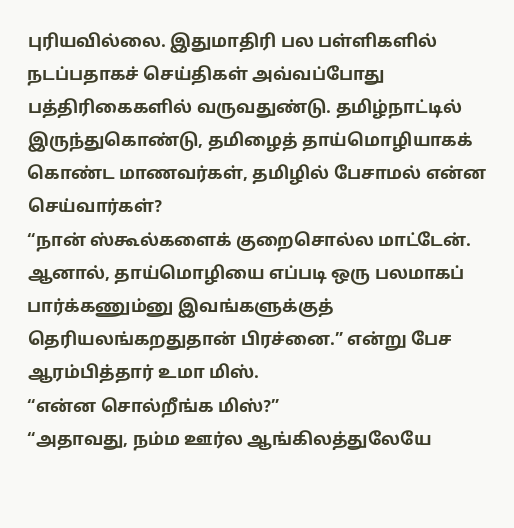புரியவில்லை. இதுமாதிரி பல பள்ளிகளில் நடப்பதாகச் செய்திகள் அவ்வப்போது பத்திரிகைகளில் வருவதுண்டு. தமிழ்நாட்டில் இருந்துகொண்டு, தமிழைத் தாய்மொழியாகக் கொண்ட மாணவர்கள், தமிழில் பேசாமல் என்ன செய்வார்கள்?
“நான் ஸ்கூல்களைக் குறைசொல்ல மாட்டேன். ஆனால், தாய்மொழியை எப்படி ஒரு பலமாகப் பார்க்கணும்னு இவங்களுக்குத் தெரியலங்கறதுதான் பிரச்னை.” என்று பேச ஆரம்பித்தார் உமா மிஸ்.
“என்ன சொல்றீங்க மிஸ்?”
“அதாவது, நம்ம ஊர்ல ஆங்கிலத்துலேயே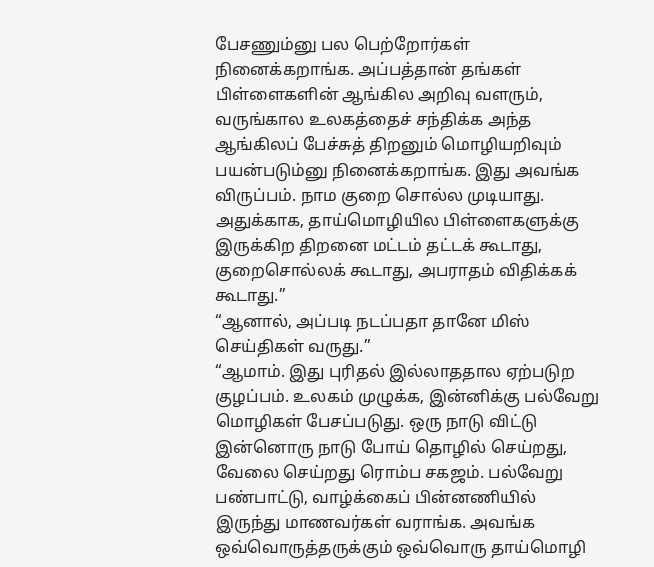பேசணும்னு பல பெற்றோர்கள் நினைக்கறாங்க. அப்பத்தான் தங்கள் பிள்ளைகளின் ஆங்கில அறிவு வளரும், வருங்கால உலகத்தைச் சந்திக்க அந்த ஆங்கிலப் பேச்சுத் திறனும் மொழியறிவும் பயன்படும்னு நினைக்கறாங்க. இது அவங்க விருப்பம். நாம குறை சொல்ல முடியாது. அதுக்காக, தாய்மொழியில பிள்ளைகளுக்கு இருக்கிற திறனை மட்டம் தட்டக் கூடாது, குறைசொல்லக் கூடாது, அபராதம் விதிக்கக் கூடாது.”
“ஆனால், அப்படி நடப்பதா தானே மிஸ் செய்திகள் வருது.”
“ஆமாம். இது புரிதல் இல்லாததால ஏற்படுற குழப்பம். உலகம் முழுக்க, இன்னிக்கு பல்வேறு மொழிகள் பேசப்படுது. ஒரு நாடு விட்டு இன்னொரு நாடு போய் தொழில் செய்றது, வேலை செய்றது ரொம்ப சகஜம். பல்வேறு பண்பாட்டு, வாழ்க்கைப் பின்னணியில் இருந்து மாணவர்கள் வராங்க. அவங்க ஒவ்வொருத்தருக்கும் ஒவ்வொரு தாய்மொழி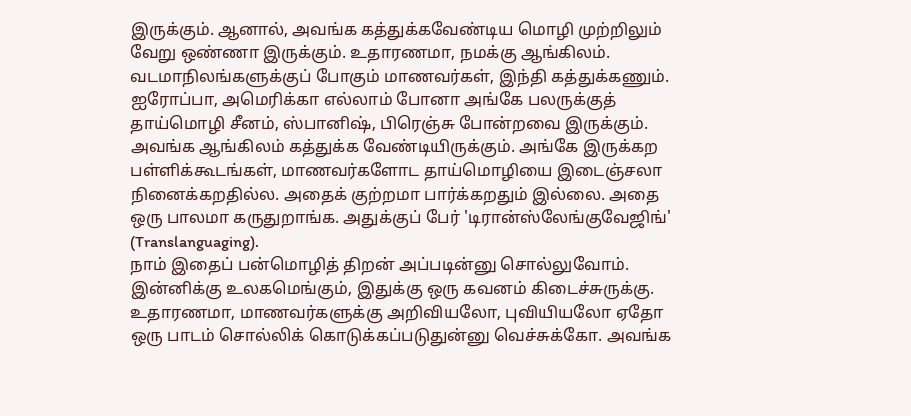இருக்கும். ஆனால், அவங்க கத்துக்கவேண்டிய மொழி முற்றிலும் வேறு ஒண்ணா இருக்கும். உதாரணமா, நமக்கு ஆங்கிலம். வடமாநிலங்களுக்குப் போகும் மாணவர்கள், இந்தி கத்துக்கணும். ஐரோப்பா, அமெரிக்கா எல்லாம் போனா அங்கே பலருக்குத் தாய்மொழி சீனம், ஸ்பானிஷ், பிரெஞ்சு போன்றவை இருக்கும். அவங்க ஆங்கிலம் கத்துக்க வேண்டியிருக்கும். அங்கே இருக்கற பள்ளிக்கூடங்கள், மாணவர்களோட தாய்மொழியை இடைஞ்சலா நினைக்கறதில்ல. அதைக் குற்றமா பார்க்கறதும் இல்லை. அதை ஒரு பாலமா கருதுறாங்க. அதுக்குப் பேர் 'டிரான்ஸ்லேங்குவேஜிங்' (Translanguaging).
நாம் இதைப் பன்மொழித் திறன் அப்படின்னு சொல்லுவோம். இன்னிக்கு உலகமெங்கும், இதுக்கு ஒரு கவனம் கிடைச்சுருக்கு.
உதாரணமா, மாணவர்களுக்கு அறிவியலோ, புவியியலோ ஏதோ ஒரு பாடம் சொல்லிக் கொடுக்கப்படுதுன்னு வெச்சுக்கோ. அவங்க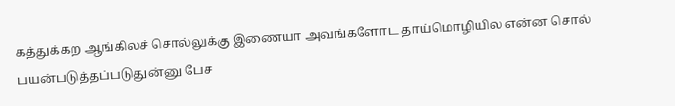கத்துக்கற ஆங்கிலச் சொல்லுக்கு இணையா அவங்களோட தாய்மொழியில என்ன சொல் பயன்படுத்தப்படுதுன்னு பேச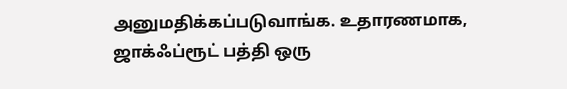அனுமதிக்கப்படுவாங்க. உதாரணமாக, ஜாக்ஃப்ரூட் பத்தி ஒரு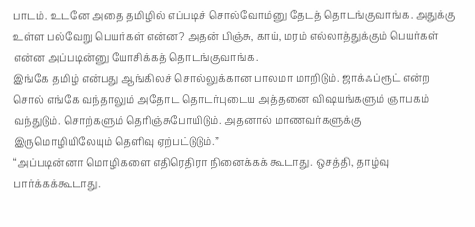பாடம். உடனே அதை தமிழில் எப்படிச் சொல்வோம்னு தேடத் தொடங்குவாங்க. அதுக்கு உள்ள பல்வேறு பெயர்கள் என்ன? அதன் பிஞ்சு, காய், மரம் எல்லாத்துக்கும் பெயர்கள் என்ன அப்படின்னு யோசிக்கத் தொடங்குவாங்க.
இங்கே தமிழ் என்பது ஆங்கிலச் சொல்லுக்கான பாலமா மாறிடும். ஜாக்ஃப்ரூட் என்ற சொல் எங்கே வந்தாலும் அதோட தொடர்புடைய அத்தனை விஷயங்களும் ஞாபகம் வந்துடும். சொற்களும் தெரிஞ்சுபோயிடும். அதனால் மாணவர்களுக்கு இருமொழியிலேயும் தெளிவு ஏற்பட்டுடும்.”
“அப்படின்னா மொழிகளை எதிரெதிரா நினைக்கக் கூடாது. ஒசத்தி, தாழ்வு பார்க்கக்கூடாது.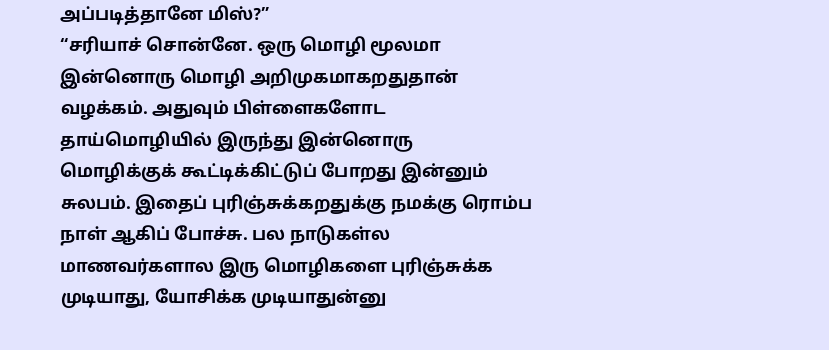அப்படித்தானே மிஸ்?”
“சரியாச் சொன்னே. ஒரு மொழி மூலமா இன்னொரு மொழி அறிமுகமாகறதுதான் வழக்கம். அதுவும் பிள்ளைகளோட தாய்மொழியில் இருந்து இன்னொரு மொழிக்குக் கூட்டிக்கிட்டுப் போறது இன்னும் சுலபம். இதைப் புரிஞ்சுக்கறதுக்கு நமக்கு ரொம்ப நாள் ஆகிப் போச்சு. பல நாடுகள்ல மாணவர்களால இரு மொழிகளை புரிஞ்சுக்க முடியாது, யோசிக்க முடியாதுன்னு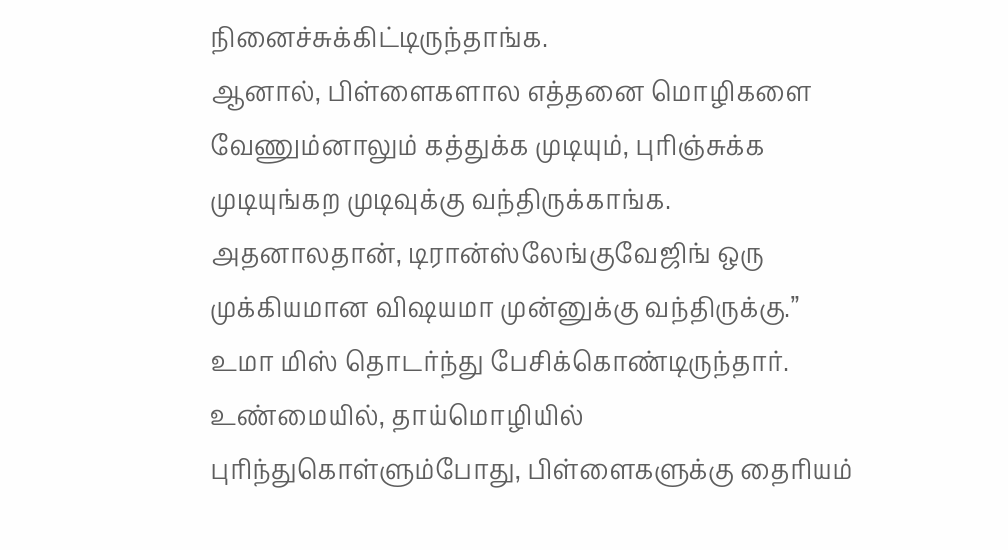நினைச்சுக்கிட்டிருந்தாங்க.
ஆனால், பிள்ளைகளால எத்தனை மொழிகளை வேணும்னாலும் கத்துக்க முடியும், புரிஞ்சுக்க முடியுங்கற முடிவுக்கு வந்திருக்காங்க. அதனாலதான், டிரான்ஸ்லேங்குவேஜிங் ஒரு முக்கியமான விஷயமா முன்னுக்கு வந்திருக்கு.”
உமா மிஸ் தொடர்ந்து பேசிக்கொண்டிருந்தார். உண்மையில், தாய்மொழியில் புரிந்துகொள்ளும்போது, பிள்ளைகளுக்கு தைரியம்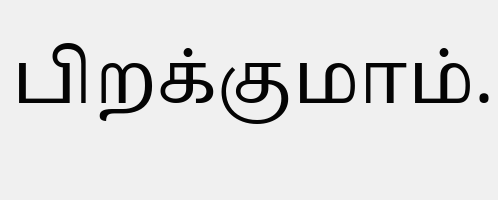பிறக்குமாம்.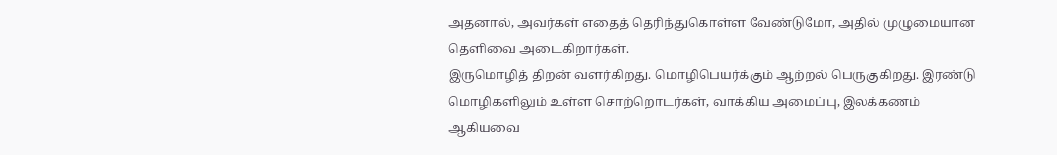அதனால், அவர்கள் எதைத் தெரிந்துகொள்ள வேண்டுமோ, அதில் முழுமையான தெளிவை அடைகிறார்கள்.
இருமொழித் திறன் வளர்கிறது. மொழிபெயர்க்கும் ஆற்றல் பெருகுகிறது. இரண்டு மொழிகளிலும் உள்ள சொற்றொடர்கள், வாக்கிய அமைப்பு, இலக்கணம் ஆகியவை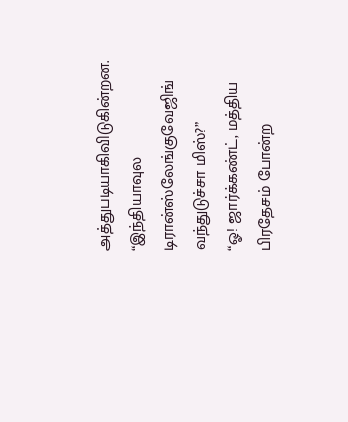அத்துபடியாகிவிடுகின்றன.
“இந்தியாவுல டிரான்ஸ்லேங்குவேஜிங் வந்துடுச்சா மிஸ்?”
“ஓ! ஜார்க்கண்ட், மத்திய பிரதேசம் போன்ற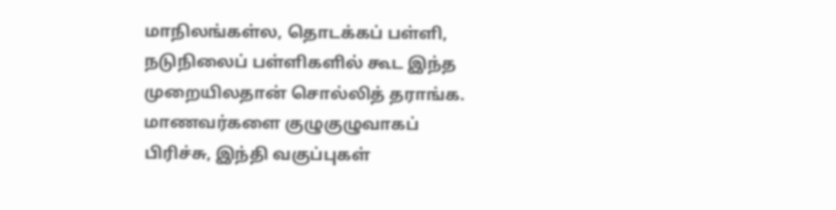மாநிலங்கள்ல, தொடக்கப் பள்ளி, நடுநிலைப் பள்ளிகளில் கூட இந்த முறையிலதான் சொல்லித் தராங்க. மாணவர்களை குழுகுழுவாகப் பிரிச்சு, இந்தி வகுப்புகள்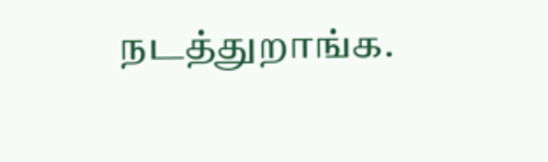நடத்துறாங்க.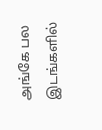அங்கே பல இடங்களில்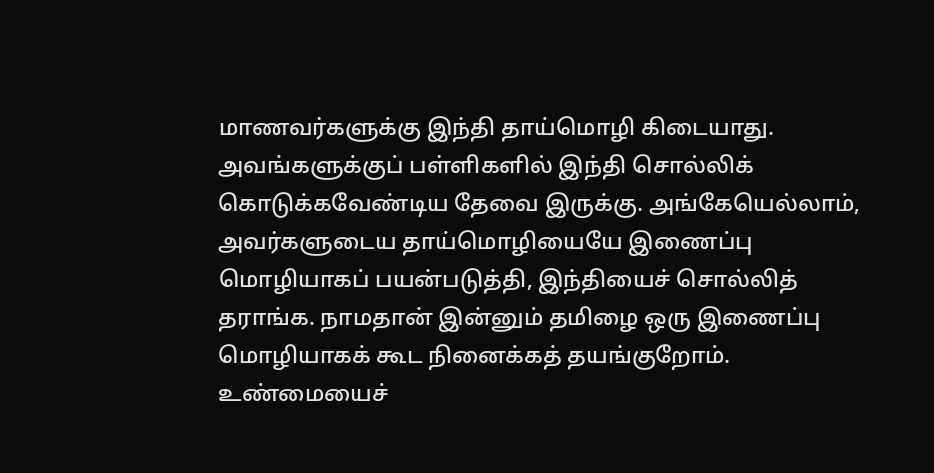மாணவர்களுக்கு இந்தி தாய்மொழி கிடையாது. அவங்களுக்குப் பள்ளிகளில் இந்தி சொல்லிக் கொடுக்கவேண்டிய தேவை இருக்கு. அங்கேயெல்லாம், அவர்களுடைய தாய்மொழியையே இணைப்பு மொழியாகப் பயன்படுத்தி, இந்தியைச் சொல்லித் தராங்க. நாமதான் இன்னும் தமிழை ஒரு இணைப்பு மொழியாகக் கூட நினைக்கத் தயங்குறோம்.
உண்மையைச்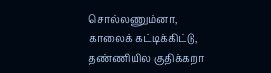சொல்லணும்னா, காலைக் கட்டிக்கிட்டு, தண்ணியில குதிக்கறா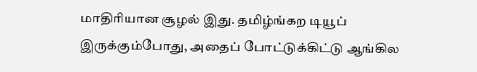மாதிரியான சூழல் இது. தமிழ்ங்கற டியூப் இருக்கும்போது, அதைப் போட்டுக்கிட்டு ஆங்கில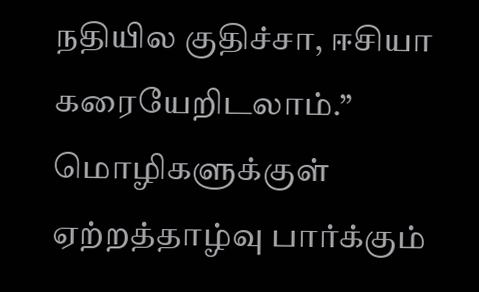நதியில குதிச்சா, ஈசியா கரையேறிடலாம்.”
மொழிகளுக்குள் ஏற்றத்தாழ்வு பார்க்கும்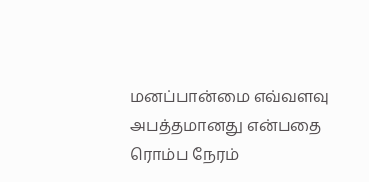மனப்பான்மை எவ்வளவு அபத்தமானது என்பதை ரொம்ப நேரம்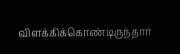விளக்கிக்கொண்டிருந்தார்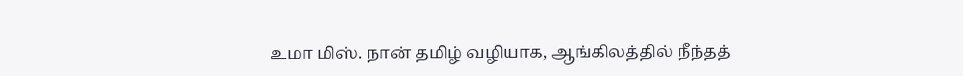உமா மிஸ். நான் தமிழ் வழியாக, ஆங்கிலத்தில் நீந்தத்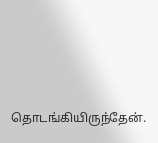தொடங்கியிருந்தேன்.